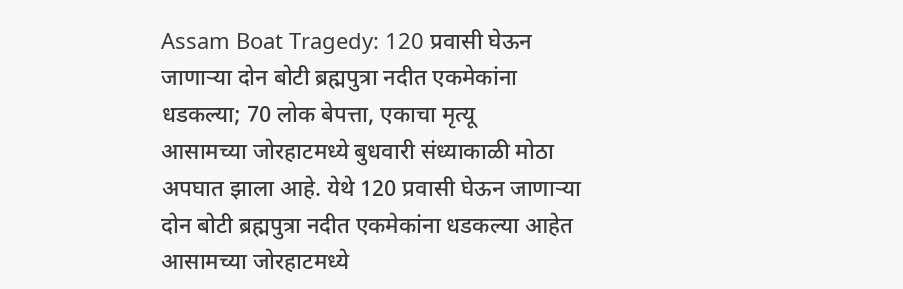Assam Boat Tragedy: 120 प्रवासी घेऊन जाणाऱ्या दोन बोटी ब्रह्मपुत्रा नदीत एकमेकांना धडकल्या; 70 लोक बेपत्ता, एकाचा मृत्यू
आसामच्या जोरहाटमध्ये बुधवारी संध्याकाळी मोठा अपघात झाला आहे. येथे 120 प्रवासी घेऊन जाणाऱ्या दोन बोटी ब्रह्मपुत्रा नदीत एकमेकांना धडकल्या आहेत
आसामच्या जोरहाटमध्ये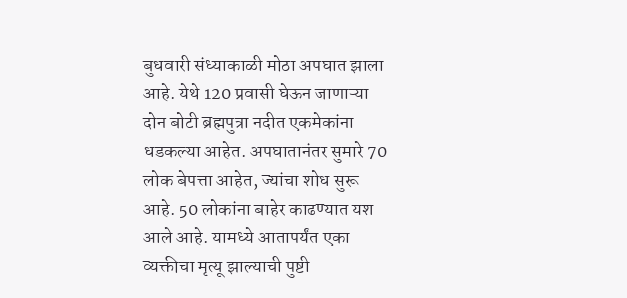बुधवारी संध्याकाळी मोठा अपघात झाला आहे. येथे 120 प्रवासी घेऊन जाणाऱ्या दोन बोटी ब्रह्मपुत्रा नदीत एकमेकांना धडकल्या आहेत. अपघातानंतर सुमारे 70 लोक बेपत्ता आहेत, ज्यांचा शोध सुरू आहे. 50 लोकांना बाहेर काढण्यात यश आले आहे. यामध्ये आतापर्यंत एका व्यक्तीचा मृत्यू झाल्याची पुष्टी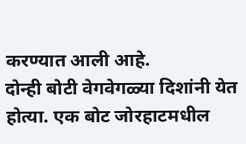करण्यात आली आहे.
दोन्ही बोटी वेगवेगळ्या दिशांनी येत होत्या. एक बोट जोरहाटमधील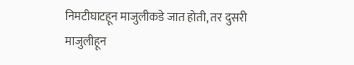निमटीघाटहून माजुलीकडे जात होती, तर दुसरी माजुलीहून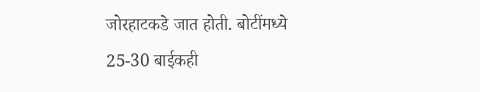जोरहाटकडे जात होती. बोटींमध्ये 25-30 बाईकही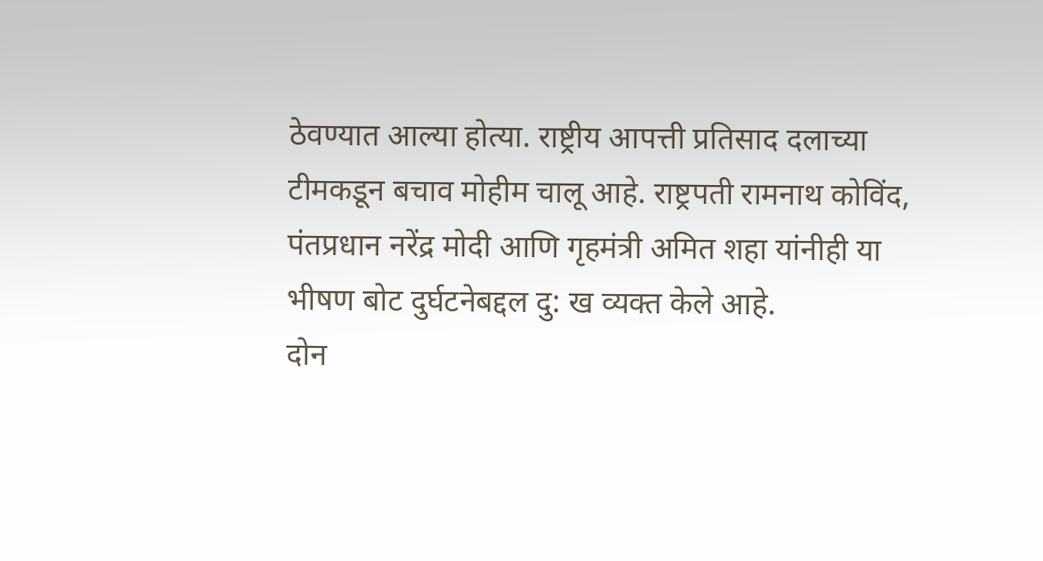ठेवण्यात आल्या होत्या. राष्ट्रीय आपत्ती प्रतिसाद दलाच्या टीमकडून बचाव मोहीम चालू आहे. राष्ट्रपती रामनाथ कोविंद, पंतप्रधान नरेंद्र मोदी आणि गृहमंत्री अमित शहा यांनीही या भीषण बोट दुर्घटनेबद्दल दु: ख व्यक्त केले आहे.
दोन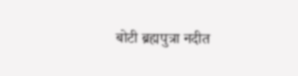बोटी ब्रह्मपुत्रा नदीत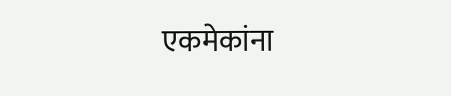एकमेकांना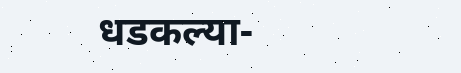धडकल्या-